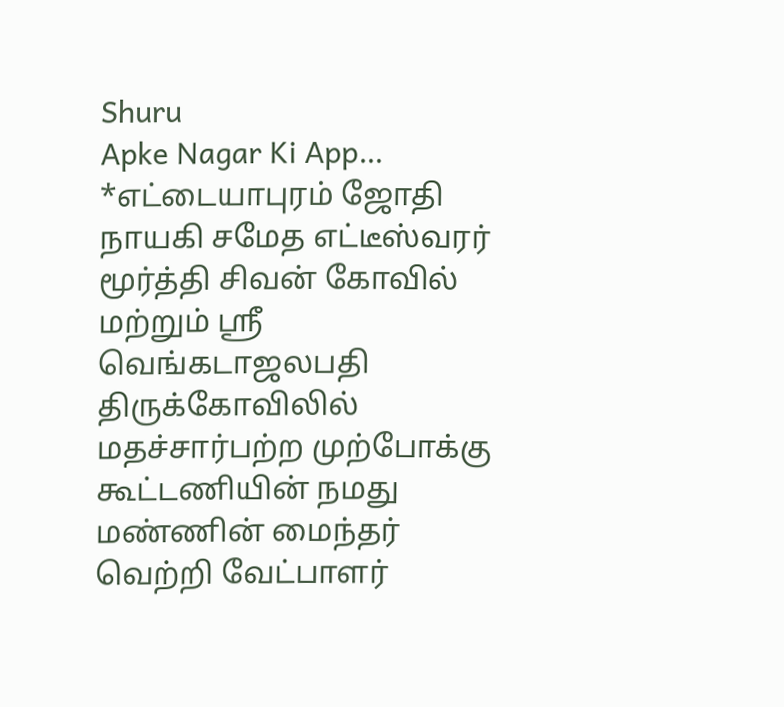Shuru
Apke Nagar Ki App…
*எட்டையாபுரம் ஜோதி நாயகி சமேத எட்டீஸ்வரர் மூர்த்தி சிவன் கோவில் மற்றும் ஸ்ரீ வெங்கடாஜலபதி திருக்கோவிலில் மதச்சார்பற்ற முற்போக்கு கூட்டணியின் நமது மண்ணின் மைந்தர் வெற்றி வேட்பாளர்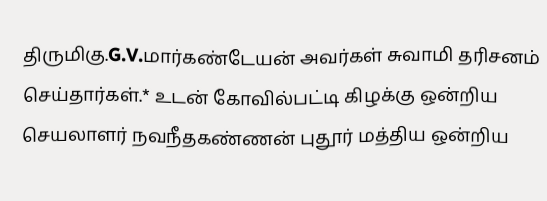திருமிகு.G.V.மார்கண்டேயன் அவர்கள் சுவாமி தரிசனம் செய்தார்கள்.* உடன் கோவில்பட்டி கிழக்கு ஒன்றிய செயலாளர் நவநீதகண்ணன் புதூர் மத்திய ஒன்றிய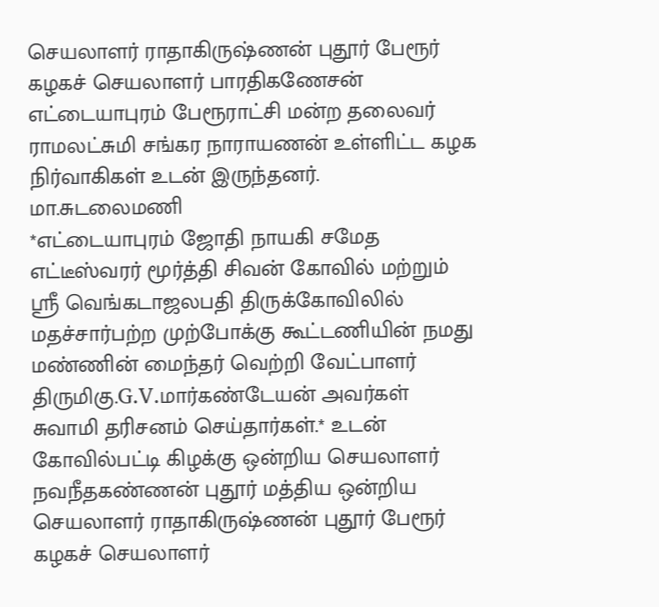செயலாளர் ராதாகிருஷ்ணன் புதூர் பேரூர் கழகச் செயலாளர் பாரதிகணேசன் எட்டையாபுரம் பேரூராட்சி மன்ற தலைவர் ராமலட்சுமி சங்கர நாராயணன் உள்ளிட்ட கழக நிர்வாகிகள் உடன் இருந்தனர்.
மா.சுடலைமணி
*எட்டையாபுரம் ஜோதி நாயகி சமேத எட்டீஸ்வரர் மூர்த்தி சிவன் கோவில் மற்றும் ஸ்ரீ வெங்கடாஜலபதி திருக்கோவிலில் மதச்சார்பற்ற முற்போக்கு கூட்டணியின் நமது மண்ணின் மைந்தர் வெற்றி வேட்பாளர் திருமிகு.G.V.மார்கண்டேயன் அவர்கள் சுவாமி தரிசனம் செய்தார்கள்.* உடன் கோவில்பட்டி கிழக்கு ஒன்றிய செயலாளர் நவநீதகண்ணன் புதூர் மத்திய ஒன்றிய செயலாளர் ராதாகிருஷ்ணன் புதூர் பேரூர் கழகச் செயலாளர்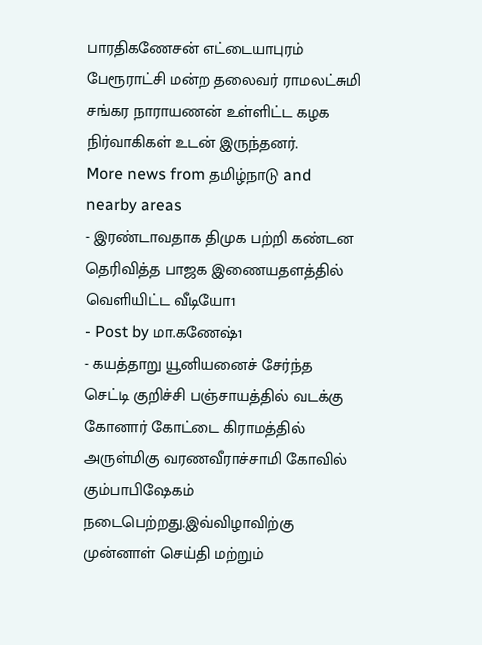பாரதிகணேசன் எட்டையாபுரம் பேரூராட்சி மன்ற தலைவர் ராமலட்சுமி சங்கர நாராயணன் உள்ளிட்ட கழக நிர்வாகிகள் உடன் இருந்தனர்.
More news from தமிழ்நாடு and nearby areas
- இரண்டாவதாக திமுக பற்றி கண்டன தெரிவித்த பாஜக இணையதளத்தில் வெளியிட்ட வீடியோ1
- Post by மா.கணேஷ்1
- கயத்தாறு யூனியனைச் சேர்ந்த செட்டி குறிச்சி பஞ்சாயத்தில் வடக்கு கோனார் கோட்டை கிராமத்தில் அருள்மிகு வரணவீராச்சாமி கோவில் கும்பாபிஷேகம் நடைபெற்றது.இவ்விழாவிற்கு முன்னாள் செய்தி மற்றும்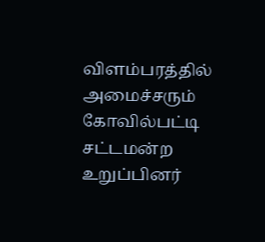விளம்பரத்தில் அமைச்சரும் கோவில்பட்டி சட்டமன்ற உறுப்பினர்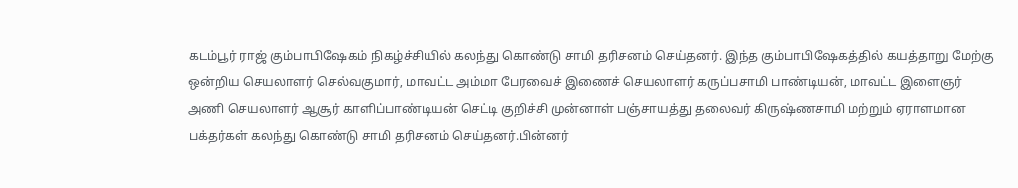கடம்பூர் ராஜ் கும்பாபிஷேகம் நிகழ்ச்சியில் கலந்து கொண்டு சாமி தரிசனம் செய்தனர். இந்த கும்பாபிஷேகத்தில் கயத்தாறு மேற்கு ஒன்றிய செயலாளர் செல்வகுமார், மாவட்ட அம்மா பேரவைச் இணைச் செயலாளர் கருப்பசாமி பாண்டியன், மாவட்ட இளைஞர் அணி செயலாளர் ஆசூர் காளிப்பாண்டியன் செட்டி குறிச்சி முன்னாள் பஞ்சாயத்து தலைவர் கிருஷ்ணசாமி மற்றும் ஏராளமான பக்தர்கள் கலந்து கொண்டு சாமி தரிசனம் செய்தனர்.பின்னர்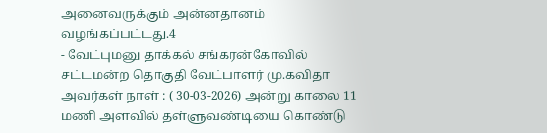அனைவருக்கும் அன்னதானம் வழங்கப்பட்டது.4
- வேட்புமனு தாக்கல் சங்கரன்கோவில் சட்டமன்ற தொகுதி வேட்பாளர் மு.கவிதா அவர்கள் நாள் : ( 30-03-2026) அன்று காலை 11 மணி அளவில் தள்ளுவண்டியை கொண்டு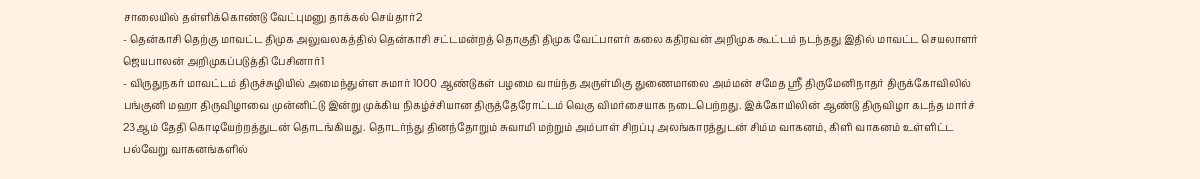சாலையில் தள்ளிக்கொண்டு வேட்புமனு தாக்கல் செய்தார்2
- தென்காசி தெற்கு மாவட்ட திமுக அலுவலகத்தில் தென்காசி சட்டமன்றத் தொகுதி திமுக வேட்பாளர் கலை கதிரவன் அறிமுக கூட்டம் நடந்தது இதில் மாவட்ட செயலாளர் ஜெயபாலன் அறிமுகப்படுத்தி பேசினார்1
- விருதுநகர் மாவட்டம் திருச்சுழியில் அமைந்துள்ள சுமார் 1000 ஆண்டுகள் பழமை வாய்ந்த அருள்மிகு துணைமாலை அம்மன் சமேத ஸ்ரீ திருமேனிநாதர் திருக்கோவிலில் பங்குனி மஹா திருவிழாவை முன்னிட்டு இன்று முக்கிய நிகழ்ச்சியான திருத்தேரோட்டம் வெகு விமர்சையாக நடைபெற்றது. இக்கோயிலின் ஆண்டு திருவிழா கடந்த மார்ச் 23ஆம் தேதி கொடியேற்றத்துடன் தொடங்கியது. தொடர்ந்து தினந்தோறும் சுவாமி மற்றும் அம்பாள் சிறப்பு அலங்காரத்துடன் சிம்ம வாகனம், கிளி வாகனம் உள்ளிட்ட பல்வேறு வாகனங்களில்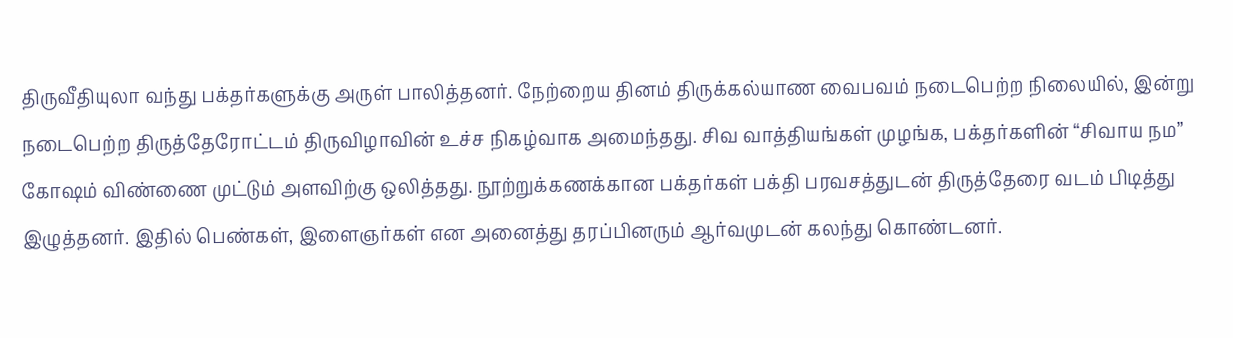திருவீதியுலா வந்து பக்தர்களுக்கு அருள் பாலித்தனர். நேற்றைய தினம் திருக்கல்யாண வைபவம் நடைபெற்ற நிலையில், இன்று நடைபெற்ற திருத்தேரோட்டம் திருவிழாவின் உச்ச நிகழ்வாக அமைந்தது. சிவ வாத்தியங்கள் முழங்க, பக்தர்களின் “சிவாய நம” கோஷம் விண்ணை முட்டும் அளவிற்கு ஒலித்தது. நூற்றுக்கணக்கான பக்தர்கள் பக்தி பரவசத்துடன் திருத்தேரை வடம் பிடித்து இழுத்தனர். இதில் பெண்கள், இளைஞர்கள் என அனைத்து தரப்பினரும் ஆர்வமுடன் கலந்து கொண்டனர்.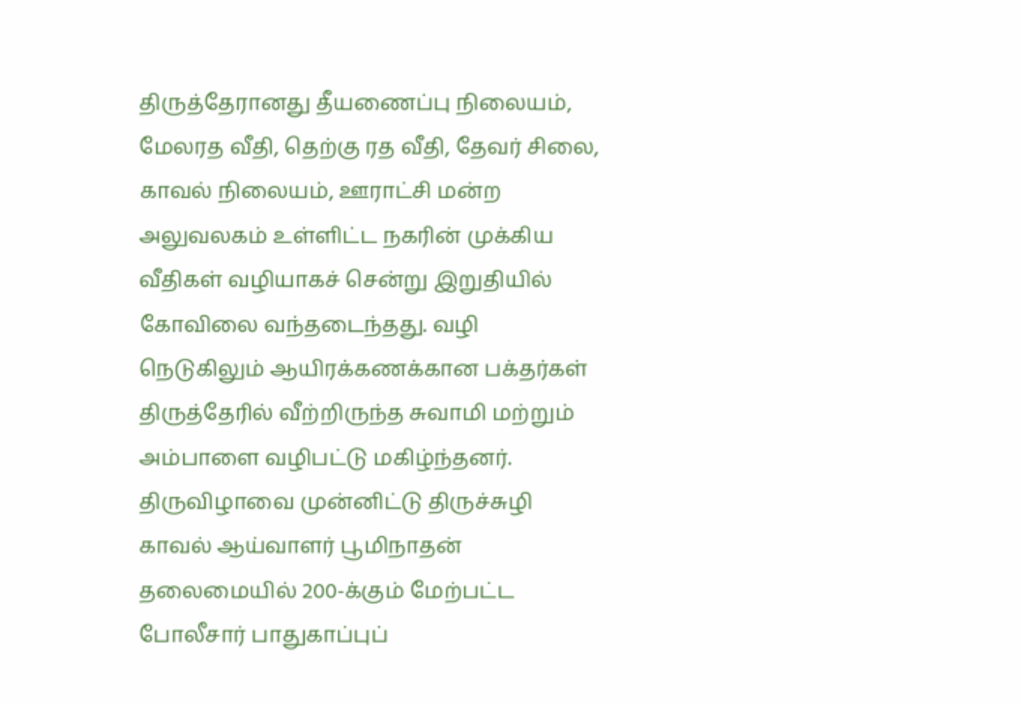திருத்தேரானது தீயணைப்பு நிலையம், மேலரத வீதி, தெற்கு ரத வீதி, தேவர் சிலை, காவல் நிலையம், ஊராட்சி மன்ற அலுவலகம் உள்ளிட்ட நகரின் முக்கிய வீதிகள் வழியாகச் சென்று இறுதியில் கோவிலை வந்தடைந்தது. வழி நெடுகிலும் ஆயிரக்கணக்கான பக்தர்கள் திருத்தேரில் வீற்றிருந்த சுவாமி மற்றும் அம்பாளை வழிபட்டு மகிழ்ந்தனர். திருவிழாவை முன்னிட்டு திருச்சுழி காவல் ஆய்வாளர் பூமிநாதன் தலைமையில் 200-க்கும் மேற்பட்ட போலீசார் பாதுகாப்புப்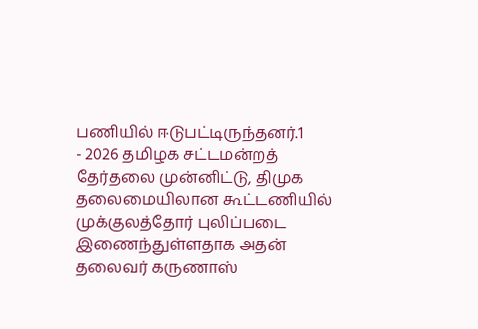பணியில் ஈடுபட்டிருந்தனர்.1
- 2026 தமிழக சட்டமன்றத் தேர்தலை முன்னிட்டு, திமுக தலைமையிலான கூட்டணியில் முக்குலத்தோர் புலிப்படை இணைந்துள்ளதாக அதன் தலைவர் கருணாஸ்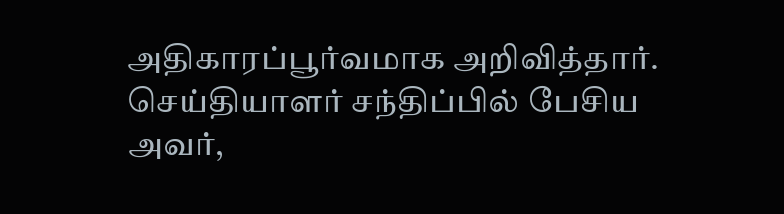அதிகாரப்பூர்வமாக அறிவித்தார். செய்தியாளர் சந்திப்பில் பேசிய அவர்,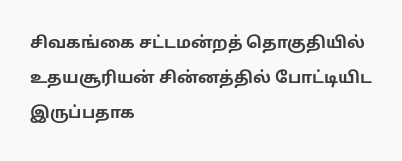சிவகங்கை சட்டமன்றத் தொகுதியில் உதயசூரியன் சின்னத்தில் போட்டியிட இருப்பதாக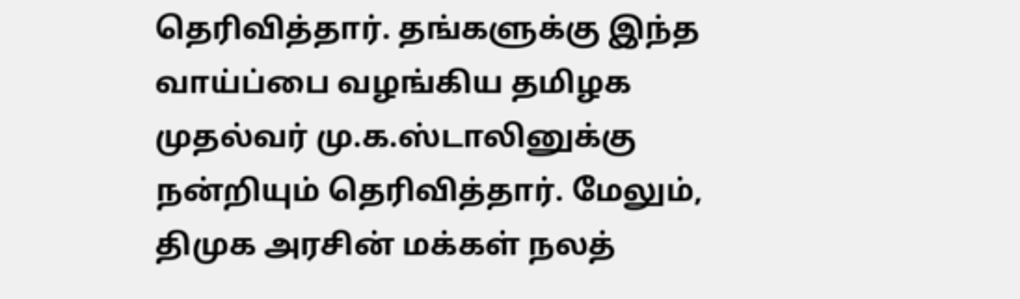தெரிவித்தார். தங்களுக்கு இந்த வாய்ப்பை வழங்கிய தமிழக முதல்வர் மு.க.ஸ்டாலினுக்கு நன்றியும் தெரிவித்தார். மேலும், திமுக அரசின் மக்கள் நலத்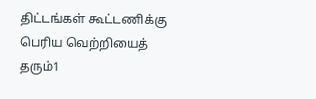திட்டங்கள் கூட்டணிக்கு பெரிய வெற்றியைத் தரும்1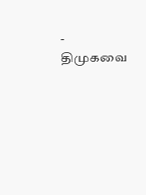- திமுகவை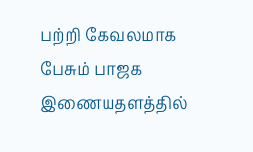பற்றி கேவலமாக பேசும் பாஜக இணையதளத்தில்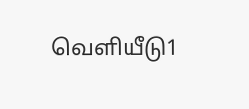வெளியீடு1